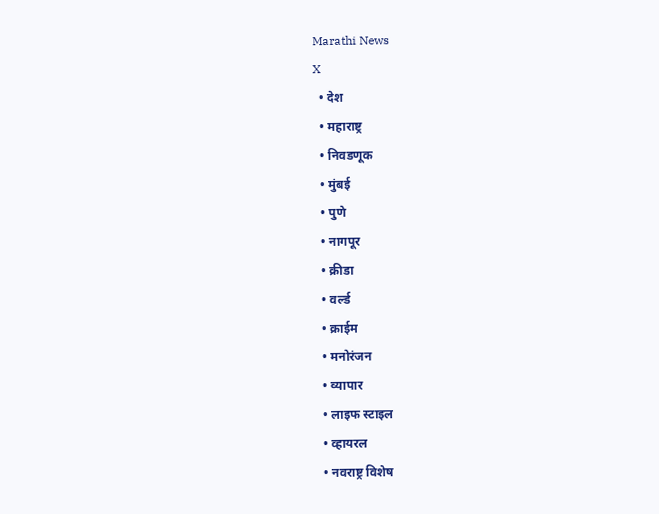Marathi News
X
  • देश
  • महाराष्ट्र
  • निवडणूक
  • मुंबई
  • पुणे
  • नागपूर
  • क्रीडा
  • वर्ल्ड
  • क्राईम
  • मनोरंजन
  • व्यापार
  • लाइफ स्टाइल
  • व्हायरल
  • नवराष्ट्र विशेष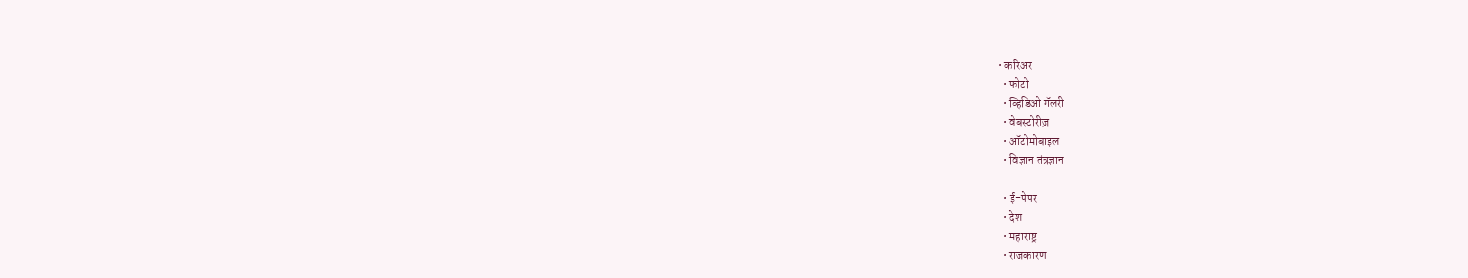• करिअर
  • फोटो
  • व्हिडिओ गॅलरी
  • वेबस्टोरीज़
  • ऑटोमोबाइल
  • विज्ञान तंत्रज्ञान

  • ई-पेपर
  • देश
  • महाराष्ट्र
  • राजकारण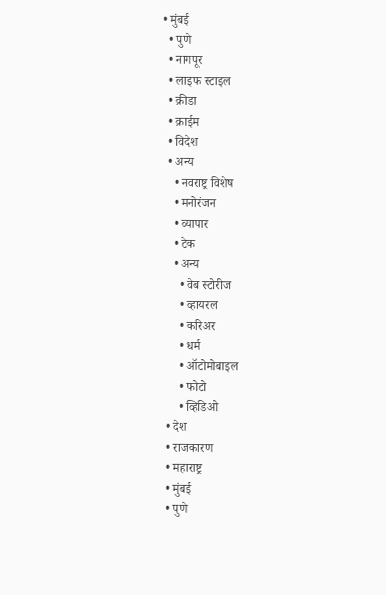• मुंबई
  • पुणे
  • नागपूर
  • लाइफ स्टाइल
  • क्रीडा
  • क्राईम
  • विदेश
  • अन्य
    • नवराष्ट्र विशेष
    • मनोरंजन
    • व्यापार
    • टेक
    • अन्य
      • वेब स्टोरीज
      • व्हायरल
      • करिअर
      • धर्म
      • ऑटोमोबाइल
      • फोटो
      • व्हिडिओ
  • देश
  • राजकारण
  • महाराष्ट्र
  • मुंबई
  • पुणे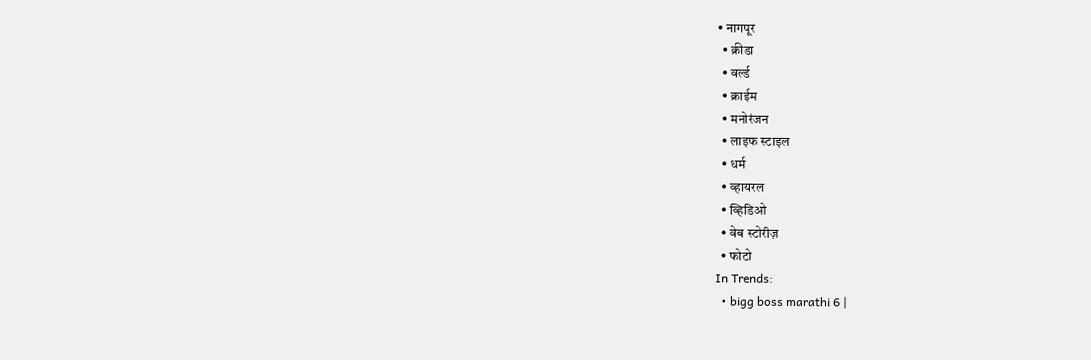• नागपूर
  • क्रीडा
  • वर्ल्ड
  • क्राईम
  • मनोरंजन
  • लाइफ स्टाइल
  • धर्म
  • व्हायरल
  • व्हिडिओ
  • वेब स्टोरीज़
  • फोटो
In Trends:
  • bigg boss marathi 6 |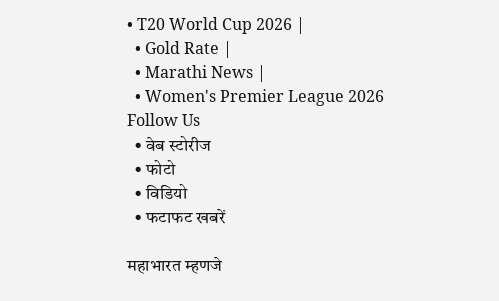• T20 World Cup 2026 |
  • Gold Rate |
  • Marathi News |
  • Women's Premier League 2026
Follow Us
  • वेब स्टोरीज
  • फोटो
  • विडियो
  • फटाफट खबरें

महाभारत म्हणजे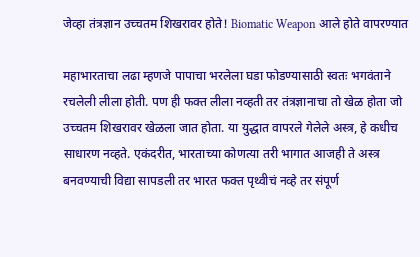जेव्हा तंत्रज्ञान उच्चतम शिखरावर होते! Biomatic Weapon आले होते वापरण्यात

महाभारताचा लढा म्हणजे पापाचा भरलेला घडा फोडण्यासाठी स्वतः भगवंताने रचलेली लीला होती. पण ही फक्त लीला नव्हती तर तंत्रज्ञानाचा तो खेळ होता जो उच्चतम शिखरावर खेळला जात होता. या युद्धात वापरले गेलेले अस्त्र, हे कधीच साधारण नव्हते. एकंदरीत, भारताच्या कोणत्या तरी भागात आजही ते अस्त्र बनवण्याची विद्या सापडली तर भारत फक्त पृथ्वीचं नव्हे तर संपूर्ण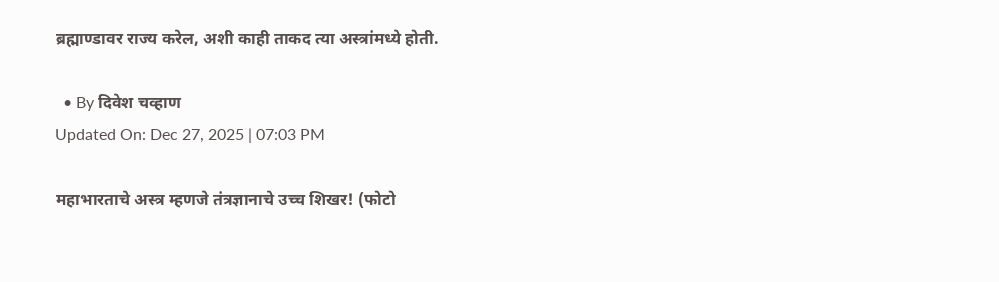ब्रह्माण्डावर राज्य करेल, अशी काही ताकद त्या अस्त्रांमध्ये होती.

  • By दिवेश चव्हाण
Updated On: Dec 27, 2025 | 07:03 PM

महाभारताचे अस्त्र म्हणजे तंत्रज्ञानाचे उच्च शिखर! (फोटो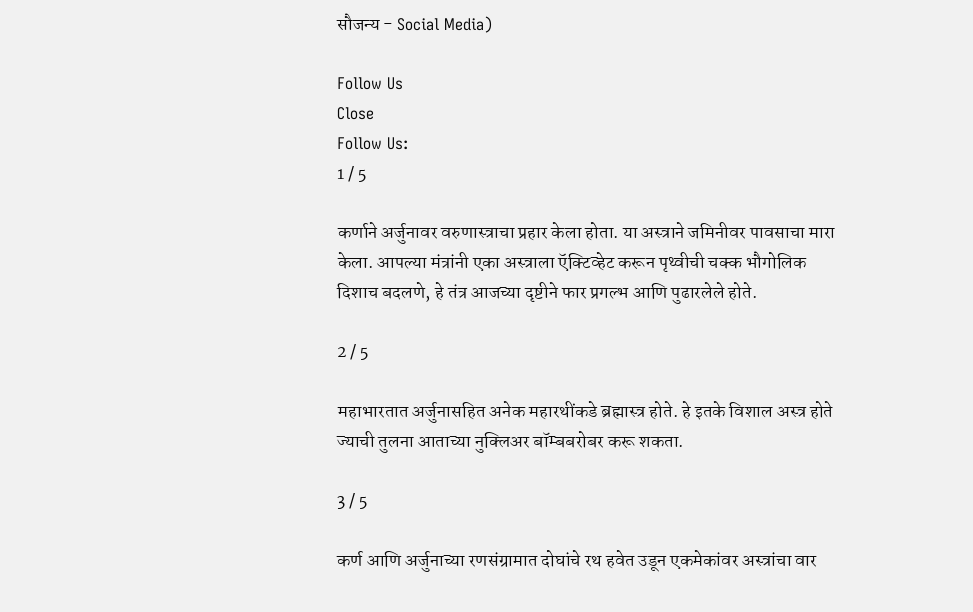सौजन्य - Social Media)

Follow Us
Close
Follow Us:
1 / 5

कर्णाने अर्जुनावर वरुणास्त्राचा प्रहार केला होता. या अस्त्राने जमिनीवर पावसाचा मारा केला. आपल्या मंत्रांनी एका अस्त्राला ऍक्टिव्हेट करून पृथ्वीची चक्क भौगोलिक दिशाच बदलणे, हे तंत्र आजच्या दृष्टीने फार प्रगल्भ आणि पुढारलेले होते.

2 / 5

महाभारतात अर्जुनासहित अनेक महारथींकडे ब्रह्मास्त्र होते. हे इतके विशाल अस्त्र होते ज्याची तुलना आताच्या नुक्लिअर बॉम्बबरोबर करू शकता.

3 / 5

कर्ण आणि अर्जुनाच्या रणसंग्रामात दोघांचे रथ हवेत उडून एकमेकांवर अस्त्रांचा वार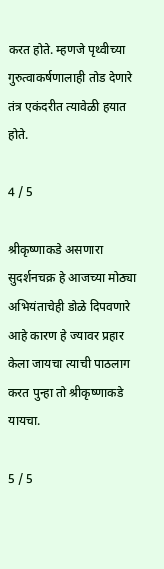करत होते. म्हणजे पृथ्वीच्या गुरुत्वाकर्षणालाही तोड देणारे तंत्र एकंदरीत त्यावेळी हयात होते.

4 / 5

श्रीकृष्णाकडे असणारा सुदर्शनचक्र हे आजच्या मोठ्या अभियंताचेही डोळे दिपवणारे आहे कारण हे ज्यावर प्रहार केला जायचा त्याची पाठलाग करत पुन्हा तो श्रीकृष्णाकडे यायचा.

5 / 5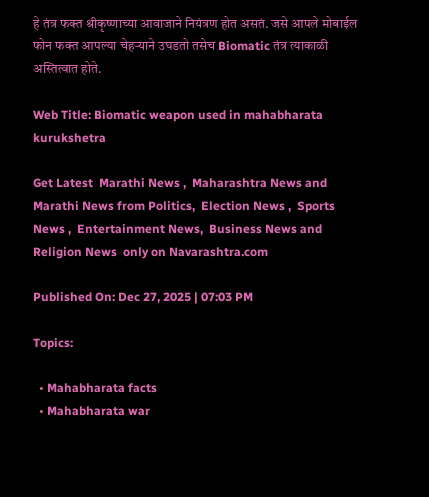हे तंत्र फक्त श्रीकृष्णाच्या आवाजाने नियंत्रण होत असतं. जसे आपले मोबाईल फोन फक्त आपल्या चेहऱ्याने उघडतो तसेच Biomatic तंत्र त्याकाळी अस्तित्वात होते.

Web Title: Biomatic weapon used in mahabharata kurukshetra

Get Latest  Marathi News ,  Maharashtra News and  Marathi News from Politics,  Election News ,  Sports News ,  Entertainment News,  Business News and   Religion News  only on Navarashtra.com

Published On: Dec 27, 2025 | 07:03 PM

Topics:

  • Mahabharata facts
  • Mahabharata war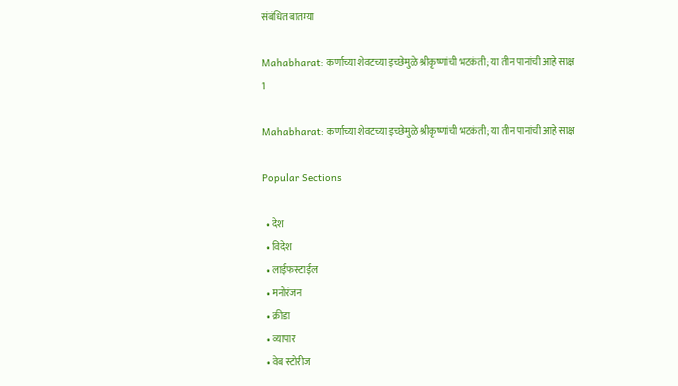संबंधित बातम्या

Mahabharat: कर्णाच्या शेवटच्या इच्छेमुळे श्रीकृष्णांची भटकंती; या तीन पानांची आहे साक्ष
1

Mahabharat: कर्णाच्या शेवटच्या इच्छेमुळे श्रीकृष्णांची भटकंती; या तीन पानांची आहे साक्ष

Popular Sections

  • देश
  • विदेश
  • लाईफस्टाईल
  • मनोरंजन
  • क्रीडा
  • व्यापार
  • वेब स्टोरीज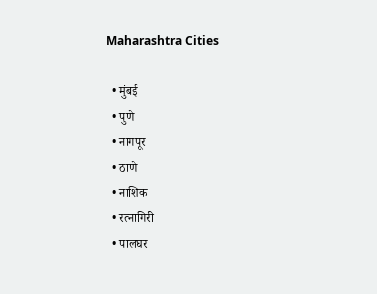Maharashtra Cities

  • मुंबई
  • पुणे
  • नागपूर
  • ठाणे
  • नाशिक
  • रत्नागिरी
  • पालघर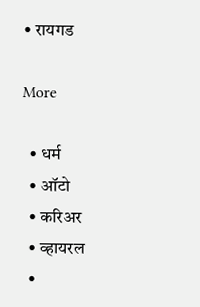• रायगड

More

  • धर्म
  • ऑटो
  • करिअर
  • व्हायरल
  •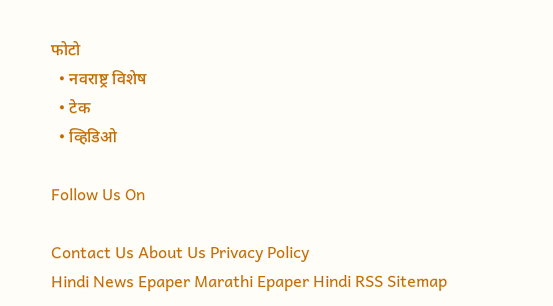फोटो
  • नवराष्ट्र विशेष
  • टेक
  • व्हिडिओ

Follow Us On

Contact Us About Us Privacy Policy
Hindi News Epaper Marathi Epaper Hindi RSS Sitemap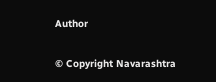Author

© Copyright Navarashtra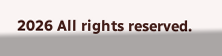2026 All rights reserved.